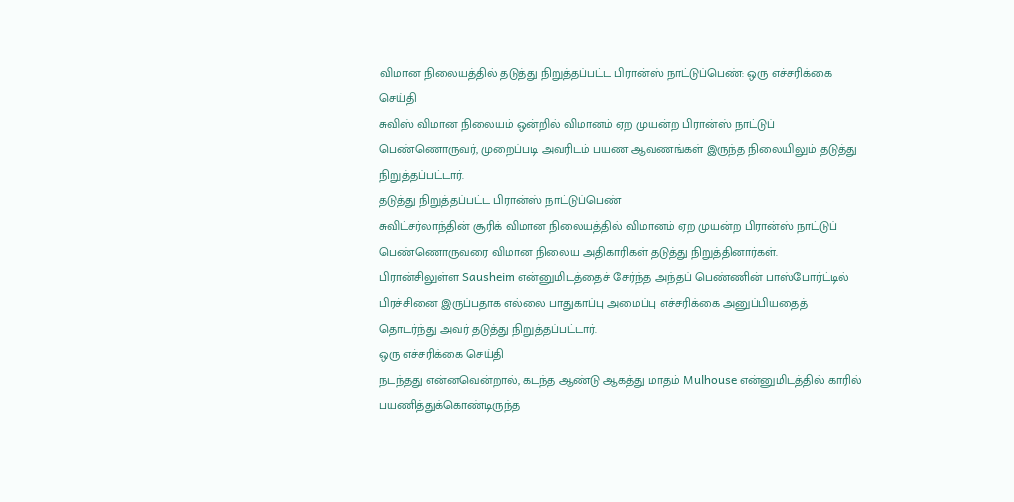விமான நிலையத்தில் தடுத்து நிறுத்தப்பட்ட பிரான்ஸ் நாட்டுப்பெண்: ஒரு எச்சரிக்கை செய்தி
சுவிஸ் விமான நிலையம் ஒன்றில் விமானம் ஏற முயன்ற பிரான்ஸ் நாட்டுப் பெண்ணொருவர், முறைப்படி அவரிடம் பயண ஆவணங்கள் இருந்த நிலையிலும் தடுத்து நிறுத்தப்பட்டார்.
தடுத்து நிறுத்தப்பட்ட பிரான்ஸ் நாட்டுப்பெண்
சுவிட்சர்லாந்தின் சூரிக் விமான நிலையத்தில் விமானம் ஏற முயன்ற பிரான்ஸ் நாட்டுப் பெண்ணொருவரை விமான நிலைய அதிகாரிகள் தடுத்து நிறுத்தினார்கள்.
பிரான்சிலுள்ள Sausheim என்னுமிடத்தைச் சேர்ந்த அந்தப் பெண்ணின் பாஸ்போர்ட்டில் பிரச்சினை இருப்பதாக எல்லை பாதுகாப்பு அமைப்பு எச்சரிக்கை அனுப்பியதைத் தொடர்ந்து அவர் தடுத்து நிறுத்தப்பட்டார்.
ஒரு எச்சரிக்கை செய்தி
நடந்தது என்னவென்றால், கடந்த ஆண்டு ஆகத்து மாதம் Mulhouse என்னுமிடத்தில் காரில் பயணித்துக்கொண்டிருந்த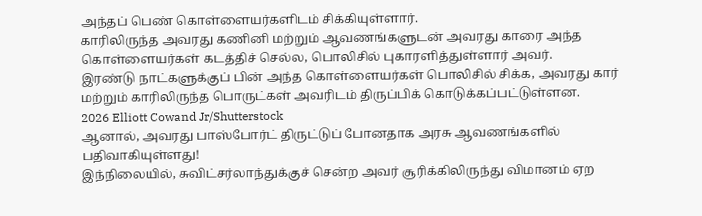அந்தப் பெண் கொள்ளையர்களிடம் சிக்கியுள்ளார்.
காரிலிருந்த அவரது கணினி மற்றும் ஆவணங்களுடன் அவரது காரை அந்த கொள்ளையர்கள் கடத்திச் செல்ல, பொலிசில் புகாரளித்துள்ளார் அவர்.
இரண்டு நாட்களுக்குப் பின் அந்த கொள்ளையர்கள் பொலிசில் சிக்க, அவரது கார் மற்றும் காரிலிருந்த பொருட்கள் அவரிடம் திருப்பிக் கொடுக்கப்பட்டுள்ளன.
2026 Elliott Cowand Jr/Shutterstock
ஆனால், அவரது பாஸ்போர்ட் திருட்டுப் போனதாக அரசு ஆவணங்களில் பதிவாகியுள்ளது!
இந்நிலையில், சுவிட்சர்லாந்துக்குச் சென்ற அவர் சூரிக்கிலிருந்து விமானம் ஏற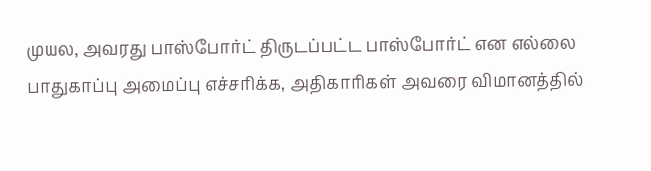முயல, அவரது பாஸ்போர்ட் திருடப்பட்ட பாஸ்போர்ட் என எல்லை பாதுகாப்பு அமைப்பு எச்சரிக்க, அதிகாரிகள் அவரை விமானத்தில்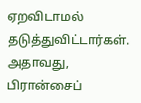ஏறவிடாமல் தடுத்துவிட்டார்கள்.
அதாவது, பிரான்சைப்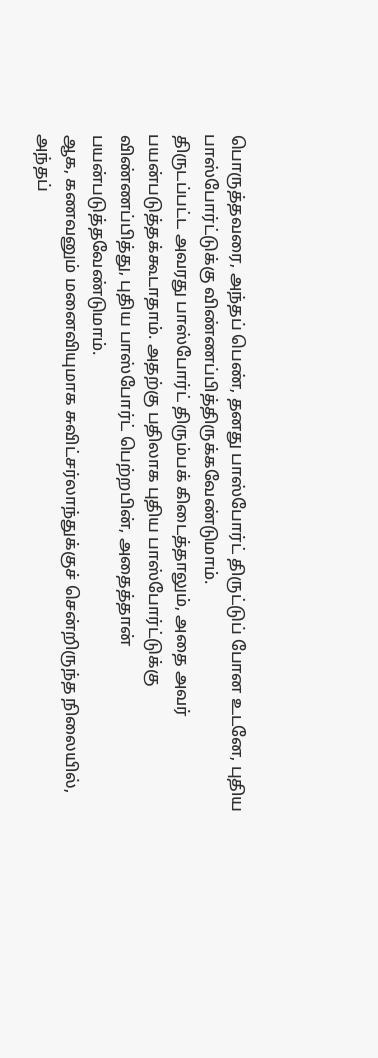பொருத்தவரை, அந்தப் பெண், தனது பாஸ்போர்ட் திருட்டுப் போன உடனே, புதிய பாஸ்போர்ட்டுக்கு விண்ணப்பித்திருக்கவேண்டுமாம்.
திருடப்பட்ட அவரது பாஸ்போர்ட் திரும்பக் கிடைத்தாலும், அதை அவர் பயன்படுத்தக்கூடாதாம். அதற்கு பதிலாக புதிய பாஸ்போர்ட்டுக்கு விண்ணப்பித்து, புதிய பாஸ்போர்ட் பெற்றபின், அதைத்தான் பயன்படுத்தவேண்டுமாம்.
ஆக, கணவனும் மனைவியுமாக சுவிட்சர்லாந்துக்குச் சென்றிருந்த நிலையில், அந்தப்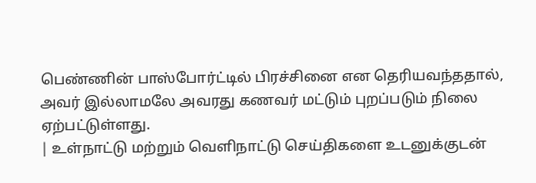பெண்ணின் பாஸ்போர்ட்டில் பிரச்சினை என தெரியவந்ததால், அவர் இல்லாமலே அவரது கணவர் மட்டும் புறப்படும் நிலை ஏற்பட்டுள்ளது.
| உள்நாட்டு மற்றும் வெளிநாட்டு செய்திகளை உடனுக்குடன்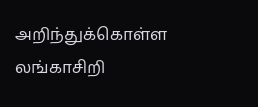அறிந்துக்கொள்ள லங்காசிறி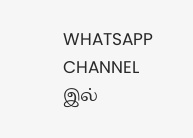WHATSAPP CHANNEL இல்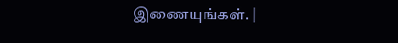இணையுங்கள். |